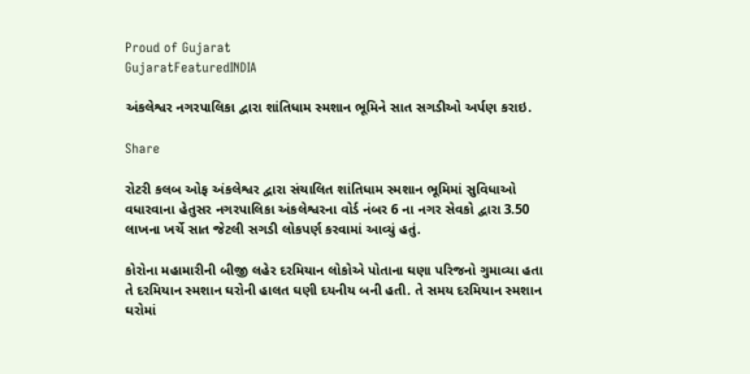Proud of Gujarat
GujaratFeaturedINDIA

અંકલેશ્વર નગરપાલિકા દ્વારા શાંતિધામ સ્મશાન ભૂમિને સાત સગડીઓ અર્પણ કરાઇ.

Share

રોટરી કલબ ઓફ અંકલેશ્વર દ્વારા સંચાલિત શાંતિધામ સ્મશાન ભૂમિમાં સુવિધાઓ વધારવાના હેતુસર નગરપાલિકા અંકલેશ્વરના વોર્ડ નંબર 6 ના નગર સેવકો દ્વારા 3.50 લાખના ખર્ચે સાત જેટલી સગડી લોકપર્ણ કરવામાં આવ્યું હતું.

કોરોના મહામારીની બીજી લહેર દરમિયાન લોકોએ પોતાના ઘણા પરિજનો ગુમાવ્યા હતા તે દરમિયાન સ્મશાન ઘરોની હાલત ઘણી દયનીય બની હતી. તે સમય દરમિયાન સ્મશાન ઘરોમાં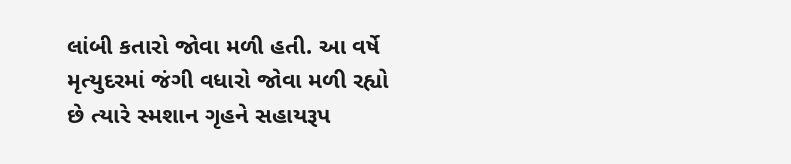લાંબી કતારો જોવા મળી હતી. આ વર્ષે મૃત્યુદરમાં જંગી વધારો જોવા મળી રહ્યો છે ત્યારે સ્મશાન ગૃહને સહાયરૂપ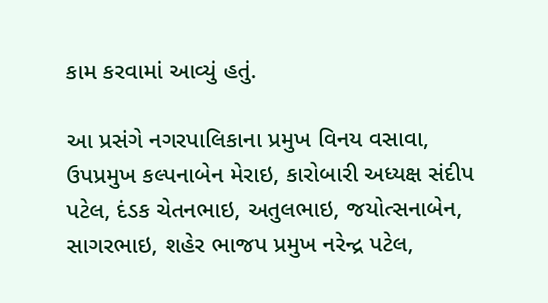કામ કરવામાં આવ્યું હતું.

આ પ્રસંગે નગરપાલિકાના પ્રમુખ વિનય વસાવા, ઉપપ્રમુખ કલ્પનાબેન મેરાઇ, કારોબારી અધ્યક્ષ સંદીપ પટેલ, દંડક ચેતનભાઇ, અતુલભાઇ, જયોત્સનાબેન, સાગરભાઇ, શહેર ભાજપ પ્રમુખ નરેન્દ્ર પટેલ,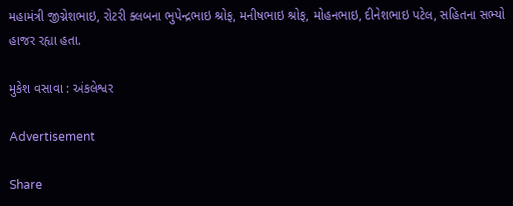મહામંત્રી જીગ્નેશભાઇ, રોટરી ક્લબના ભુપેન્દ્રભાઇ શ્રોફ, મનીષભાઇ શ્રોફ, મોહનભાઇ, દીનેશભાઇ પટેલ, સહિતના સભ્યો હાજર રહ્યા હતા.

મુકેશ વસાવા : અંકલેશ્વર

Advertisement

Share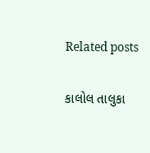Related posts

કાલોલ તાલુકા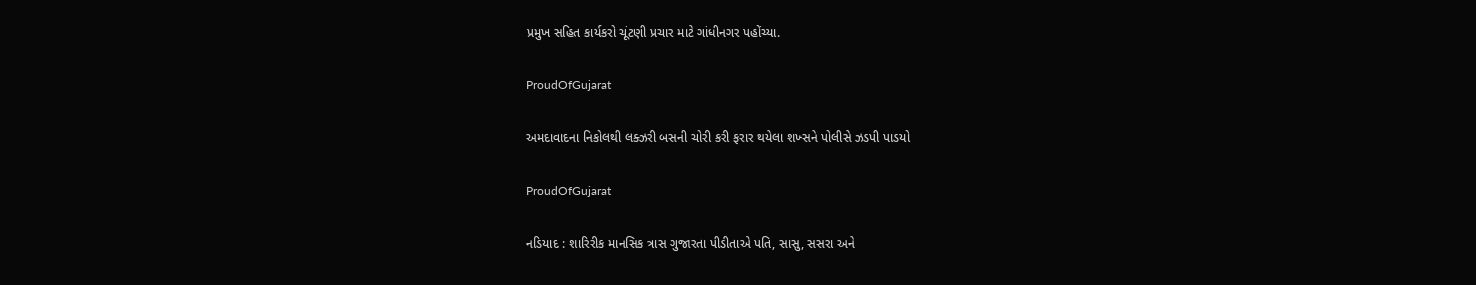પ્રમુખ સહિત કાર્યકરો ચૂંટણી પ્રચાર માટે ગાંધીનગર પહોંચ્યા.

ProudOfGujarat

અમદાવાદના નિકોલથી લક્ઝરી બસની ચોરી કરી ફરાર થયેલા શખ્સને પોલીસે ઝડપી પાડયો

ProudOfGujarat

નડિયાદ : શારિરીક માનસિક ત્રાસ ગુજારતા પીડીતાએ પતિ, સાસુ, સસરા અને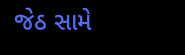જેઠ સામે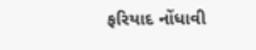ફરિયાદ નોંધાવી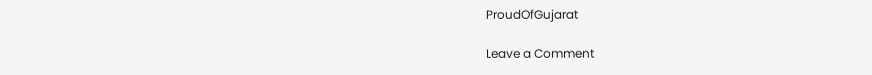ProudOfGujarat

Leave a Comment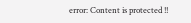error: Content is protected !!